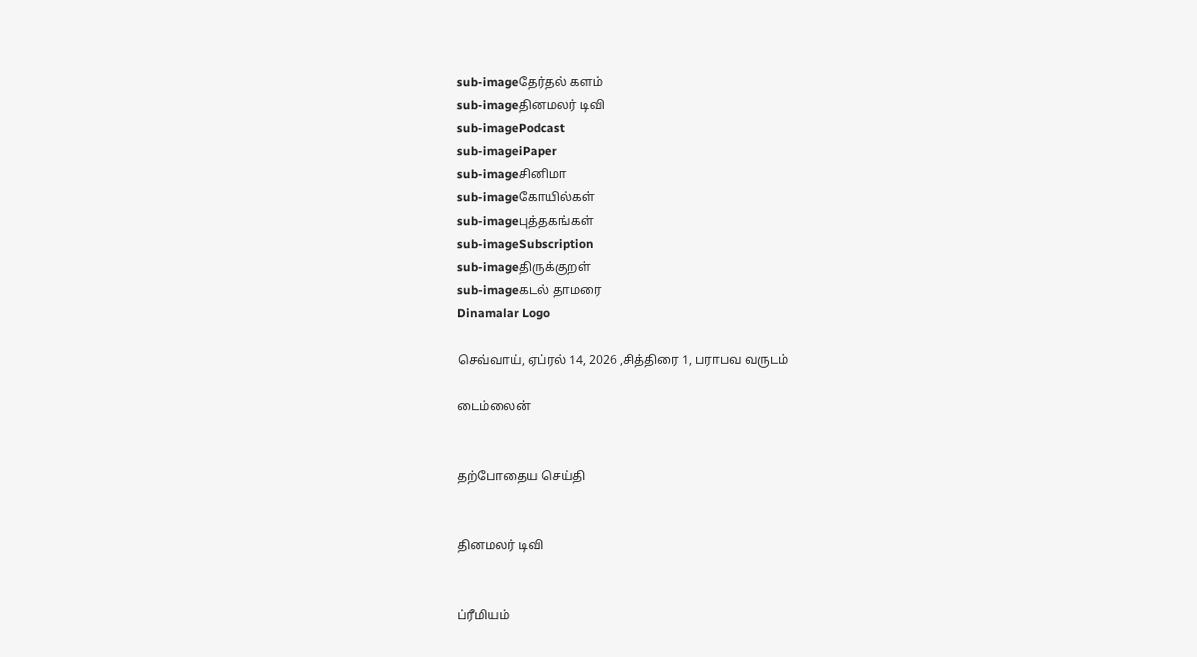sub-imageதேர்தல் களம்
sub-imageதினமலர் டிவி
sub-imagePodcast
sub-imageiPaper
sub-imageசினிமா
sub-imageகோயில்கள்
sub-imageபுத்தகங்கள்
sub-imageSubscription
sub-imageதிருக்குறள்
sub-imageகடல் தாமரை
Dinamalar Logo

செவ்வாய், ஏப்ரல் 14, 2026 ,சித்திரை 1, பராபவ வருடம்

டைம்லைன்


தற்போதைய செய்தி


தினமலர் டிவி


ப்ரீமியம்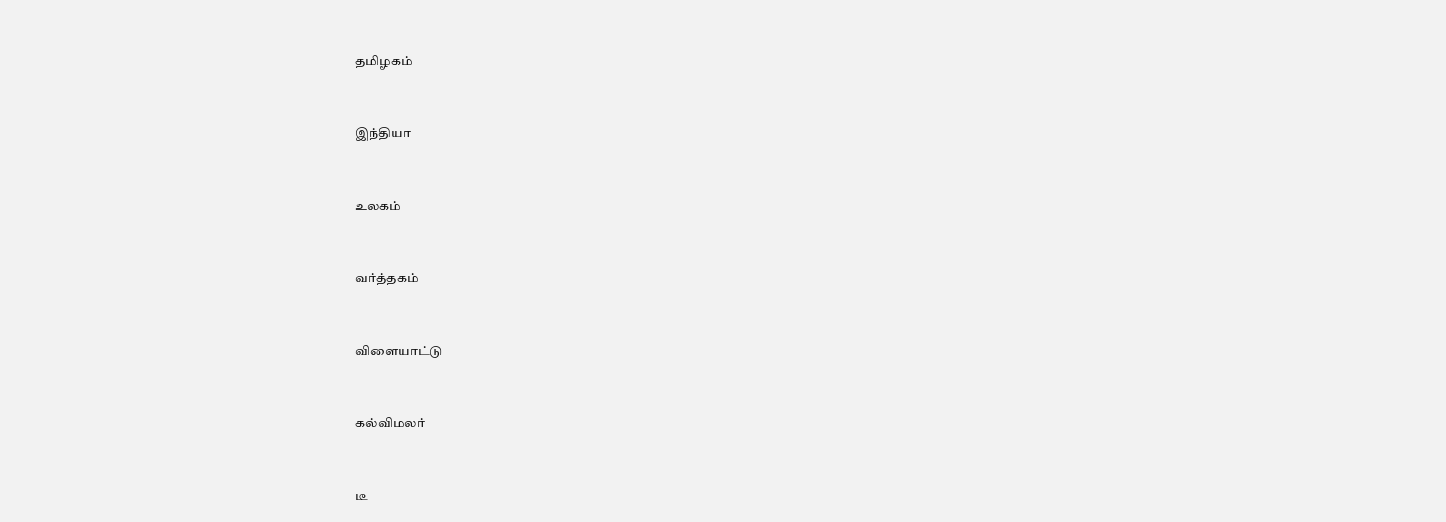தமிழகம்


இந்தியா


உலகம்


வர்த்தகம்


விளையாட்டு


கல்விமலர்


டீ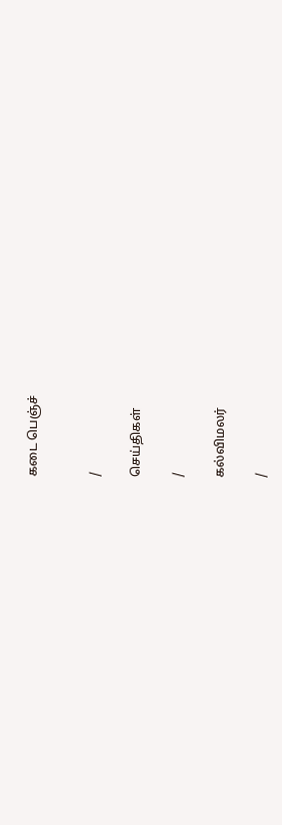கடை பெஞ்ச்


/

செய்திகள்

/

கல்விமலர்

/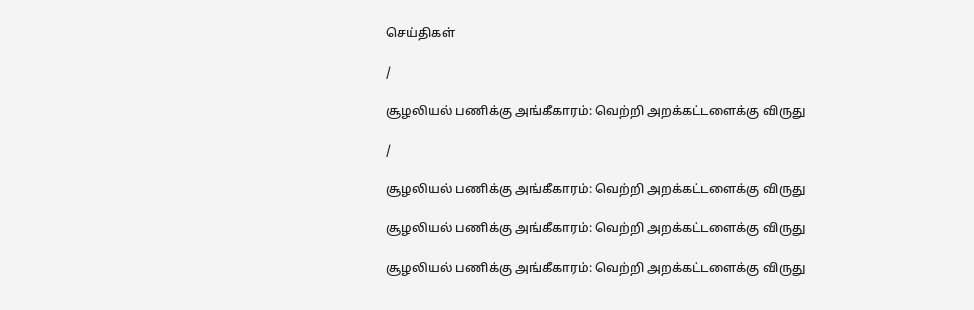செய்திகள்

/

சூழலியல் பணிக்கு அங்கீகாரம்: வெற்றி அறக்கட்டளைக்கு விருது

/

சூழலியல் பணிக்கு அங்கீகாரம்: வெற்றி அறக்கட்டளைக்கு விருது

சூழலியல் பணிக்கு அங்கீகாரம்: வெற்றி அறக்கட்டளைக்கு விருது

சூழலியல் பணிக்கு அங்கீகாரம்: வெற்றி அறக்கட்டளைக்கு விருது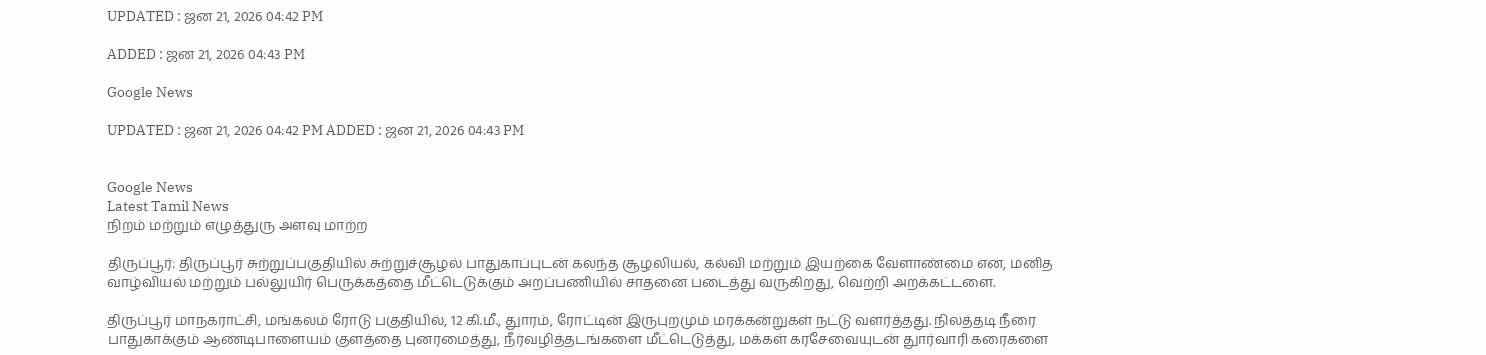UPDATED : ஜன 21, 2026 04:42 PM

ADDED : ஜன 21, 2026 04:43 PM

Google News

UPDATED : ஜன 21, 2026 04:42 PM ADDED : ஜன 21, 2026 04:43 PM


Google News
Latest Tamil News
நிறம் மற்றும் எழுத்துரு அளவு மாற்ற

திருப்பூர்: திருப்பூர் சுற்றுப்பகுதியில் சுற்றுச்சூழல் பாதுகாப்புடன் கலந்த சூழலியல், கல்வி மற்றும் இயற்கை வேளாண்மை என, மனித வாழ்வியல் மற்றும் பல்லுயிர் பெருக்கத்தை மீட்டெடுக்கும் அறப்பணியில் சாதனை படைத்து வருகிறது, வெற்றி அறக்கட்டளை.

திருப்பூர் மாநகராட்சி, மங்கலம் ரோடு பகுதியில், 12 கி.மீ., துாரம், ரோட்டின் இருபுறமும் மரக்கன்றுகள் நட்டு வளர்த்தது. நிலத்தடி நீரை பாதுகாக்கும் ஆண்டிபாளையம் குளத்தை புனரமைத்து, நீர்வழித்தடங்களை மீட்டெடுத்து, மக்கள் கரசேவையுடன் துார்வாரி கரைகளை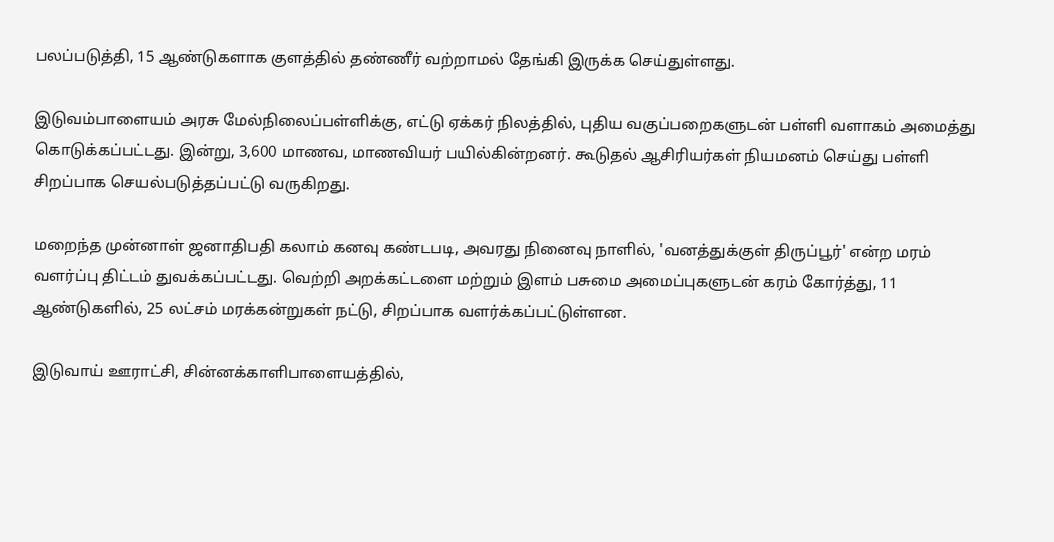பலப்படுத்தி, 15 ஆண்டுகளாக குளத்தில் தண்ணீர் வற்றாமல் தேங்கி இருக்க செய்துள்ளது.

இடுவம்பாளையம் அரசு மேல்நிலைப்பள்ளிக்கு, எட்டு ஏக்கர் நிலத்தில், புதிய வகுப்பறைகளுடன் பள்ளி வளாகம் அமைத்து கொடுக்கப்பட்டது. இன்று, 3,600 மாணவ, மாணவியர் பயில்கின்றனர். கூடுதல் ஆசிரியர்கள் நியமனம் செய்து பள்ளி சிறப்பாக செயல்படுத்தப்பட்டு வருகிறது.

மறைந்த முன்னாள் ஜனாதிபதி கலாம் கனவு கண்டபடி, அவரது நினைவு நாளில், 'வனத்துக்குள் திருப்பூர்' என்ற மரம் வளர்ப்பு திட்டம் துவக்கப்பட்டது. வெற்றி அறக்கட்டளை மற்றும் இளம் பசுமை அமைப்புகளுடன் கரம் கோர்த்து, 11 ஆண்டுகளில், 25 லட்சம் மரக்கன்றுகள் நட்டு, சிறப்பாக வளர்க்கப்பட்டுள்ளன.

இடுவாய் ஊராட்சி, சின்னக்காளிபாளையத்தில்,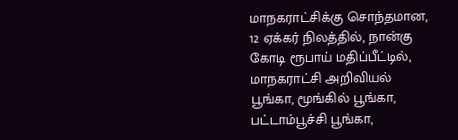மாநகராட்சிக்கு சொந்தமான, 12 ஏக்கர் நிலத்தில், நான்கு கோடி ரூபாய் மதிப்பீட்டில், மாநகராட்சி அறிவியல் பூங்கா, மூங்கில் பூங்கா, பட்டாம்பூச்சி பூங்கா,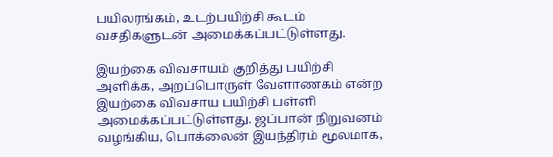பயிலரங்கம், உடற்பயிற்சி கூடம் வசதிகளுடன் அமைக்கப்பட்டுள்ளது.

இயற்கை விவசாயம் குறித்து பயிற்சி அளிக்க, அறப்பொருள் வேளாணகம் என்ற இயற்கை விவசாய பயிற்சி பள்ளி அமைக்கப்பட்டுள்ளது. ஜப்பான் நிறுவனம் வழங்கிய, பொக்லைன் இயந்திரம் மூலமாக,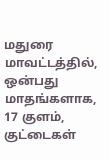மதுரை மாவட்டத்தில், ஒன்பது மாதங்களாக, 17 குளம், குட்டைகள்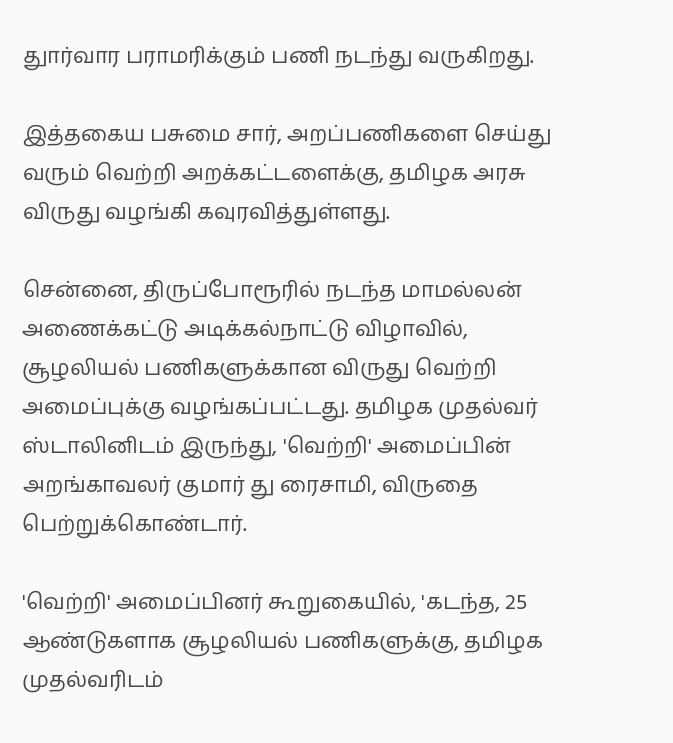துார்வார பராமரிக்கும் பணி நடந்து வருகிறது.

இத்தகைய பசுமை சார், அறப்பணிகளை செய்து வரும் வெற்றி அறக்கட்டளைக்கு, தமிழக அரசு விருது வழங்கி கவுரவித்துள்ளது.

சென்னை, திருப்போரூரில் நடந்த மாமல்லன் அணைக்கட்டு அடிக்கல்நாட்டு விழாவில், சூழலியல் பணிகளுக்கான விருது வெற்றி அமைப்புக்கு வழங்கப்பட்டது. தமிழக முதல்வர் ஸ்டாலினிடம் இருந்து, 'வெற்றி' அமைப்பின் அறங்காவலர் குமார் து ரைசாமி, விருதை பெற்றுக்கொண்டார்.

'வெற்றி' அமைப்பினர் கூறுகையில், 'கடந்த, 25 ஆண்டுகளாக சூழலியல் பணிகளுக்கு, தமிழக முதல்வரிடம்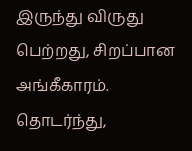இருந்து விருது பெற்றது, சிறப்பான அங்கீகாரம். தொடர்ந்து,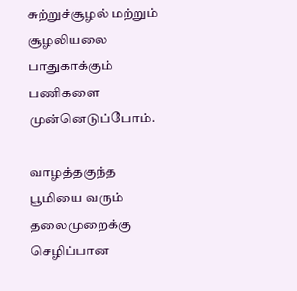சுற்றுச்சூழல் மற்றும் சூழலியலை பாதுகாக்கும் பணிகளை முன்னெடுப்போம்.

வாழத்தகுந்த பூமியை வரும் தலைமுறைக்கு செழிப்பான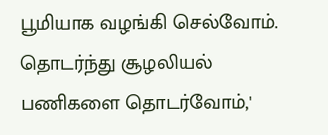பூமியாக வழங்கி செல்வோம். தொடர்ந்து சூழலியல் பணிகளை தொடர்வோம்,'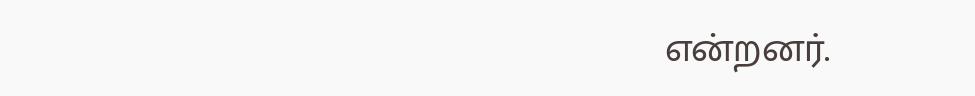என்றனர்.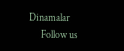Dinamalar
      Follow us